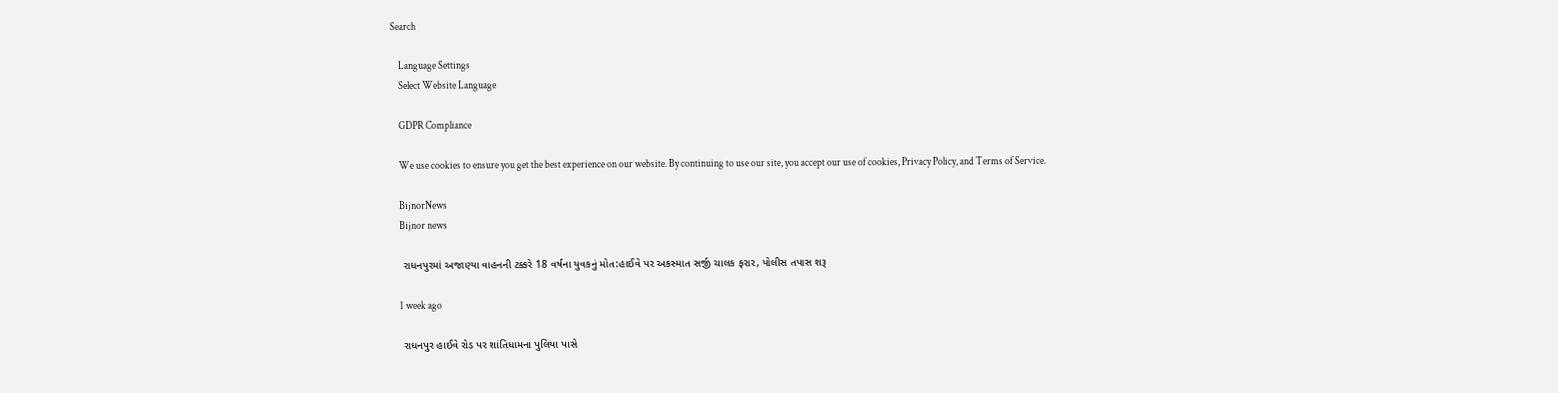Search

    Language Settings
    Select Website Language

    GDPR Compliance

    We use cookies to ensure you get the best experience on our website. By continuing to use our site, you accept our use of cookies, Privacy Policy, and Terms of Service.

    BijnorNews
    Bijnor news

    રાધનપુરમાં અજાણ્યા વાહનની ટક્કરે 18 વર્ષના યુવકનું મોત:હાઈવે પર અકસ્માત સર્જી ચાલક ફરાર, પોલીસ તપાસ શરૂ

    1 week ago

    રાધનપુર હાઈવે રોડ પર શાંતિધામના પુલિયા પાસે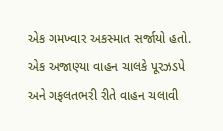એક ગમખ્વાર અકસ્માત સર્જાયો હતો. એક અજાણ્યા વાહન ચાલકે પૂરઝડપે અને ગફલતભરી રીતે વાહન ચલાવી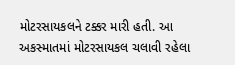મોટરસાયકલને ટક્કર મારી હતી. આ અકસ્માતમાં મોટરસાયકલ ચલાવી રહેલા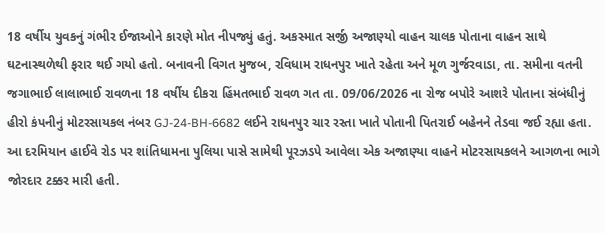18 વર્ષીય યુવકનું ગંભીર ઈજાઓને કારણે મોત નીપજ્યું હતું. અકસ્માત સર્જી અજાણ્યો વાહન ચાલક પોતાના વાહન સાથે ઘટનાસ્થળેથી ફરાર થઈ ગયો હતો. બનાવની વિગત મુજબ, રવિધામ રાધનપુર ખાતે રહેતા અને મૂળ ગુર્જરવાડા, તા. સમીના વતની જગાભાઈ લાલાભાઈ રાવળના 18 વર્ષીય દીકરા હિંમતભાઈ રાવળ ગત તા. 09/06/2026 ના રોજ બપોરે આશરે પોતાના સંબંધીનું હીરો કંપનીનું મોટરસાયકલ નંબર GJ-24-BH-6682 લઈને રાધનપુર ચાર રસ્તા ખાતે પોતાની પિતરાઈ બહેનને તેડવા જઈ રહ્યા હતા. આ દરમિયાન હાઈવે રોડ પર શાંતિધામના પુલિયા પાસે સામેથી પૂરઝડપે આવેલા એક અજાણ્યા વાહને મોટરસાયકલને આગળના ભાગે જોરદાર ટક્કર મારી હતી.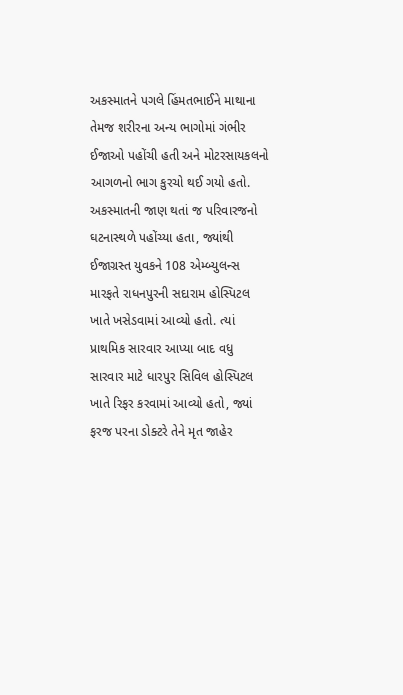અકસ્માતને પગલે હિંમતભાઈને માથાના તેમજ શરીરના અન્ય ભાગોમાં ગંભીર ઈજાઓ પહોંચી હતી અને મોટરસાયકલનો આગળનો ભાગ કુરચો થઈ ગયો હતો. અકસ્માતની જાણ થતાં જ પરિવારજનો ઘટનાસ્થળે પહોંચ્યા હતા, જ્યાંથી ઈજાગ્રસ્ત યુવકને 108 એમ્બ્યુલન્સ મારફતે રાધનપુરની સદારામ હોસ્પિટલ ખાતે ખસેડવામાં આવ્યો હતો. ત્યાં પ્રાથમિક સારવાર આપ્યા બાદ વધુ સારવાર માટે ધારપુર સિવિલ હોસ્પિટલ ખાતે રિફર કરવામાં આવ્યો હતો, જ્યાં ફરજ પરના ડોક્ટરે તેને મૃત જાહેર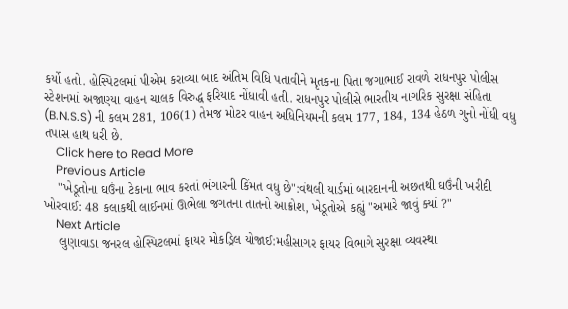કર્યો હતો. હોસ્પિટલમાં પીએમ કરાવ્યા બાદ અંતિમ વિધિ પતાવીને મૃતકના પિતા જગાભાઈ રાવળે રાધનપુર પોલીસ સ્ટેશનમાં અજાણ્યા વાહન ચાલક વિરુદ્ધ ફરિયાદ નોંધાવી હતી. રાધનપુર પોલીસે ભારતીય નાગરિક સુરક્ષા સંહિતા (B.N.S.S) ની કલમ 281, 106(1) તેમજ મોટર વાહન અધિનિયમની કલમ 177, 184, 134 હેઠળ ગુનો નોંધી વધુ તપાસ હાથ ધરી છે.
    Click here to Read More
    Previous Article
    "ખેડૂતોના ઘઉંના ટેકાના ભાવ કરતાં ભંગારની કિંમત વધુ છે":વંથલી યાર્ડમાં બારદાનની અછતથી ઘઉંની ખરીદી ખોરવાઈ: 48 કલાકથી લાઈનમાં ઊભેલા જગતના તાતનો આક્રોશ, ખેડૂતોએ કહ્યું "અમારે જાવું ક્યાં ?"
    Next Article
    લુણાવાડા જનરલ હોસ્પિટલમાં ફાયર મોકડ્રિલ યોજાઈ:મહીસાગર ફાયર વિભાગે સુરક્ષા વ્યવસ્થા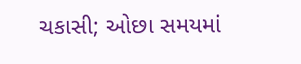ચકાસી; ઓછા સમયમાં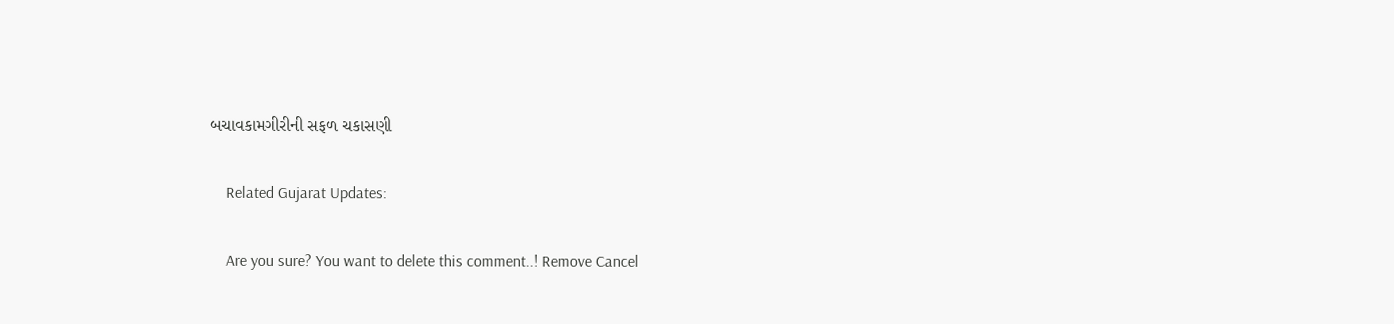બચાવકામગીરીની સફળ ચકાસણી

    Related Gujarat Updates:

    Are you sure? You want to delete this comment..! Remove Cancel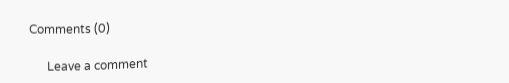Comments (0)

      Leave a comment